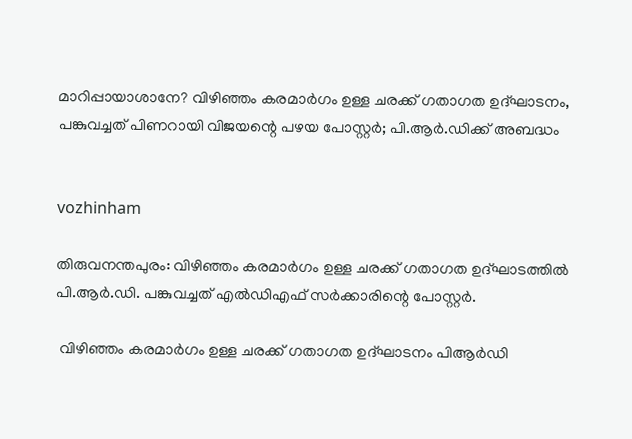മാറിപ്പായാശാനേ? വിഴിഞ്ഞം കരമാര്‍ഗം ഉള്ള ചരക്ക് ഗതാഗത ഉദ്ഘാടനം, പങ്കുവച്ചത് പിണറായി വിജയന്റെ പഴയ പോസ്റ്റര്‍; പി.ആര്‍.ഡിക്ക് അബദ്ധം


vozhinham

തിരുവനന്തപുരം: വിഴിഞ്ഞം കരമാര്‍ഗം ഉള്ള ചരക്ക് ഗതാഗത ഉദ്ഘാടത്തില്‍ പി.ആര്‍.ഡി. പങ്കുവച്ചത് എല്‍ഡിഎഫ് സര്‍ക്കാരിന്റെ പോസ്റ്റര്‍.

 വിഴിഞ്ഞം കരമാര്‍ഗം ഉള്ള ചരക്ക് ഗതാഗത ഉദ്ഘാടനം പിആര്‍ഡി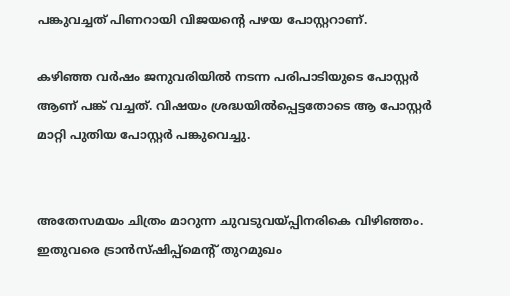പങ്കുവച്ചത് പിണറായി വിജയന്റെ പഴയ പോസ്റ്ററാണ്.

കഴിഞ്ഞ വര്‍ഷം ജനുവരിയില്‍ നടന്ന പരിപാടിയുടെ പോസ്റ്റര്‍ ആണ് പങ്ക് വച്ചത്. വിഷയം ശ്രദ്ധയില്‍പ്പെട്ടതോടെ ആ പോസ്റ്റര്‍ മാറ്റി പുതിയ പോസ്റ്റര്‍ പങ്കുവെച്ചു.


അതേസമയം ചിത്രം മാറുന്ന ചുവടുവയ്പ്പിനരികെ വിഴിഞ്ഞം. ഇതുവരെ ട്രാന്‍സ്ഷിപ്പ്‌മെന്റ് തുറമുഖം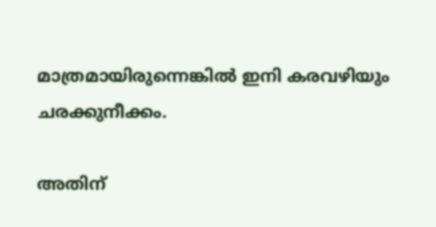മാത്രമായിരുന്നെങ്കില്‍ ഇനി കരവഴിയും ചരക്കുനീക്കം.

അതിന്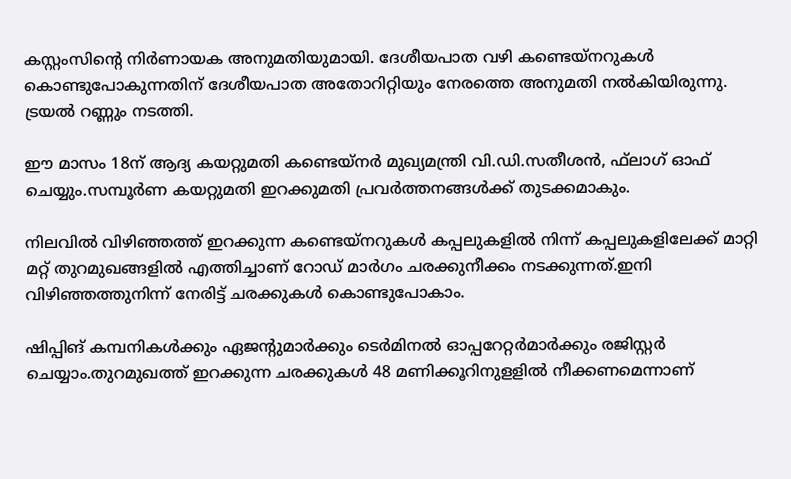കസ്റ്റംസിന്റെ നിര്‍ണായക അനുമതിയുമായി. ദേശീയപാത വഴി കണ്ടെയ്‌നറുകള്‍ കൊണ്ടുപോകുന്നതിന് ദേശീയപാത അതോറിറ്റിയും നേരത്തെ അനുമതി നല്‍കിയിരുന്നു. ട്രയല്‍ റണ്ണും നടത്തി.

ഈ മാസം 18ന് ആദ്യ കയറ്റുമതി കണ്ടെയ്‌നര്‍ മുഖ്യമന്ത്രി വി.ഡി.സതീശന്‍, ഫ്‌ലാഗ് ഓഫ് ചെയ്യും.സമ്പൂര്‍ണ കയറ്റുമതി ഇറക്കുമതി പ്രവര്‍ത്തനങ്ങള്‍ക്ക് തുടക്കമാകും.

നിലവില്‍ വിഴിഞ്ഞത്ത് ഇറക്കുന്ന കണ്ടെയ്‌നറുകള്‍ കപ്പലുകളില്‍ നിന്ന് കപ്പലുകളിലേക്ക് മാറ്റി മറ്റ് തുറമുഖങ്ങളില്‍ എത്തിച്ചാണ് റോഡ് മാര്‍ഗം ചരക്കുനീക്കം നടക്കുന്നത്.ഇനി വിഴിഞ്ഞത്തുനിന്ന് നേരിട്ട് ചരക്കുകള്‍ കൊണ്ടുപോകാം.

ഷിപ്പിങ് കമ്പനികള്‍ക്കും ഏജന്റുമാര്‍ക്കും ടെര്‍മിനല്‍ ഓപ്പറേറ്റര്‍മാര്‍ക്കും രജിസ്റ്റര്‍ ചെയ്യാം.തുറമുഖത്ത് ഇറക്കുന്ന ചരക്കുകള്‍ 48 മണിക്കൂറിനുളളില്‍ നീക്കണമെന്നാണ്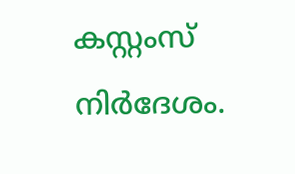കസ്റ്റംസ് നിര്‍ദേശം.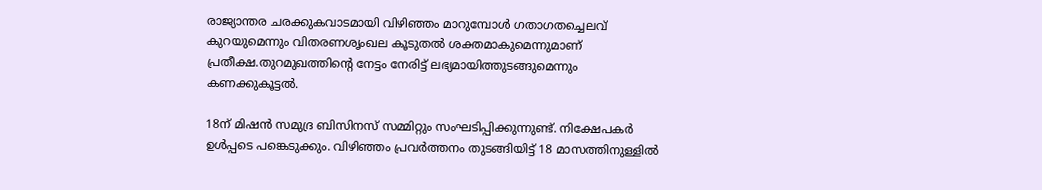രാജ്യാന്തര ചരക്കുകവാടമായി വിഴിഞ്ഞം മാറുമ്പോള്‍ ഗതാഗതച്ചെലവ് കുറയുമെന്നും വിതരണശൃംഖല കൂടുതല്‍ ശക്തമാകുമെന്നുമാണ് പ്രതീക്ഷ.തുറമുഖത്തിന്റെ നേട്ടം നേരിട്ട് ലഭ്യമായിത്തുടങ്ങുമെന്നും കണക്കുകൂട്ടല്‍.

18ന് മിഷന്‍ സമുദ്ര ബിസിനസ് സമ്മിറ്റും സംഘടിപ്പിക്കുന്നുണ്ട്. നിക്ഷേപകര്‍ ഉള്‍പ്പടെ പങ്കെടുക്കും. വിഴിഞ്ഞം പ്രവര്‍ത്തനം തുടങ്ങിയിട്ട് 18 മാസത്തിനുള്ളില്‍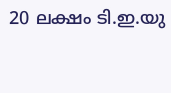20 ലക്ഷം ടി.ഇ.യു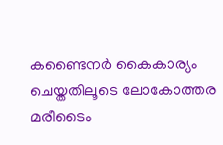കണ്ടൈനര്‍ കൈകാര്യം ചെയ്തതിലൂടെ ലോകോത്തര മരീടൈം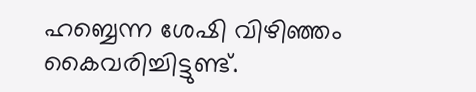ഹബ്ബെന്ന ശേഷി വിഴിഞ്ഞം കൈവരിച്ചിട്ടുണ്ട്.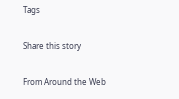Tags

Share this story

From Around the Web